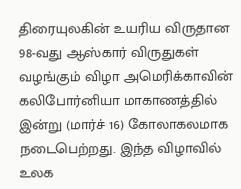திரையுலகின் உயரிய விருதான 98-வது ஆஸ்கார் விருதுகள் வழங்கும் விழா அமெரிக்காவின் கலிபோர்னியா மாகாணத்தில் இன்று (மார்ச் 16) கோலாகலமாக நடைபெற்றது. இந்த விழாவில் உலக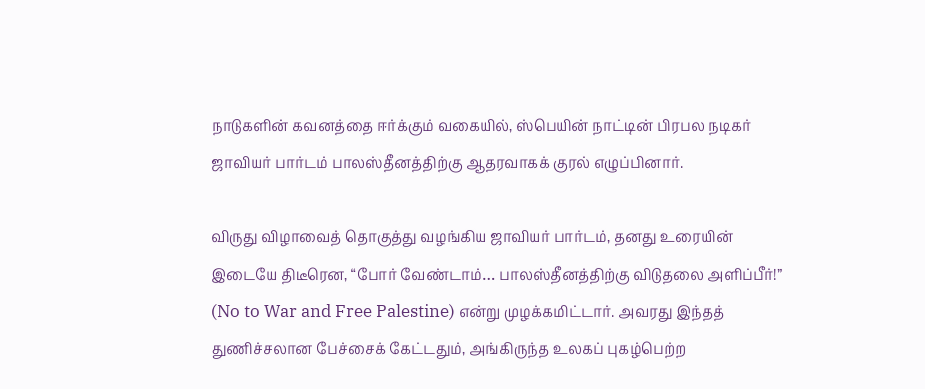நாடுகளின் கவனத்தை ஈர்க்கும் வகையில், ஸ்பெயின் நாட்டின் பிரபல நடிகர் ஜாவியர் பார்டம் பாலஸ்தீனத்திற்கு ஆதரவாகக் குரல் எழுப்பினார்.

விருது விழாவைத் தொகுத்து வழங்கிய ஜாவியர் பார்டம், தனது உரையின் இடையே திடீரென, “போர் வேண்டாம்… பாலஸ்தீனத்திற்கு விடுதலை அளிப்பீர்!” (No to War and Free Palestine) என்று முழக்கமிட்டார். அவரது இந்தத் துணிச்சலான பேச்சைக் கேட்டதும், அங்கிருந்த உலகப் புகழ்பெற்ற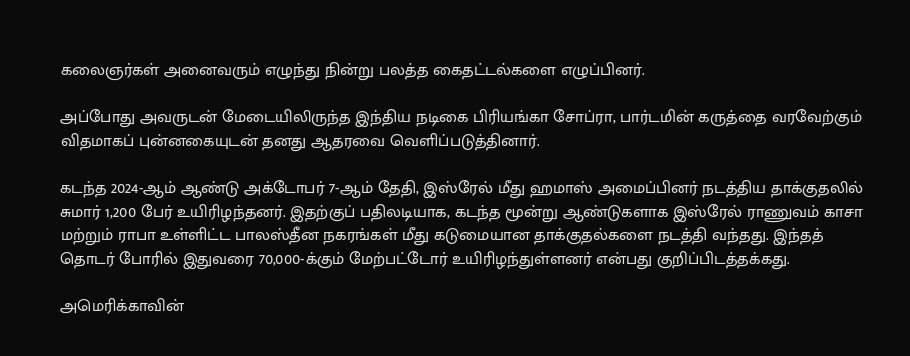கலைஞர்கள் அனைவரும் எழுந்து நின்று பலத்த கைதட்டல்களை எழுப்பினர்.

அப்போது அவருடன் மேடையிலிருந்த இந்திய நடிகை பிரியங்கா சோப்ரா, பார்டமின் கருத்தை வரவேற்கும் விதமாகப் புன்னகையுடன் தனது ஆதரவை வெளிப்படுத்தினார்.

கடந்த 2024-ஆம் ஆண்டு அக்டோபர் 7-ஆம் தேதி, இஸ்ரேல் மீது ஹமாஸ் அமைப்பினர் நடத்திய தாக்குதலில் சுமார் 1,200 பேர் உயிரிழந்தனர். இதற்குப் பதிலடியாக, கடந்த மூன்று ஆண்டுகளாக இஸ்ரேல் ராணுவம் காசா மற்றும் ராபா உள்ளிட்ட பாலஸ்தீன நகரங்கள் மீது கடுமையான தாக்குதல்களை நடத்தி வந்தது. இந்தத் தொடர் போரில் இதுவரை 70,000-க்கும் மேற்பட்டோர் உயிரிழந்துள்ளனர் என்பது குறிப்பிடத்தக்கது.

அமெரிக்காவின்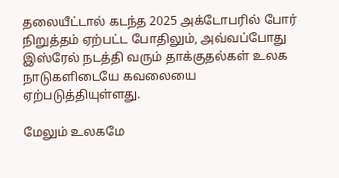தலையீட்டால் கடந்த 2025 அக்டோபரில் போர் நிறுத்தம் ஏற்பட்ட போதிலும், அவ்வப்போது இஸ்ரேல் நடத்தி வரும் தாக்குதல்கள் உலக நாடுகளிடையே கவலையை ஏற்படுத்தியுள்ளது.

மேலும் உலகமே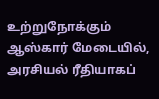உற்றுநோக்கும் ஆஸ்கார் மேடையில், அரசியல் ரீதியாகப்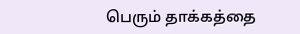பெரும் தாக்கத்தை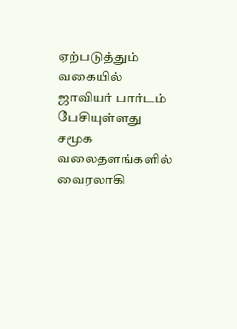ஏற்படுத்தும் வகையில் ஜாவியர் பார்டம் பேசியுள்ளது சமூக வலைதளங்களில் வைரலாகி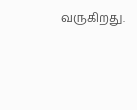வருகிறது.